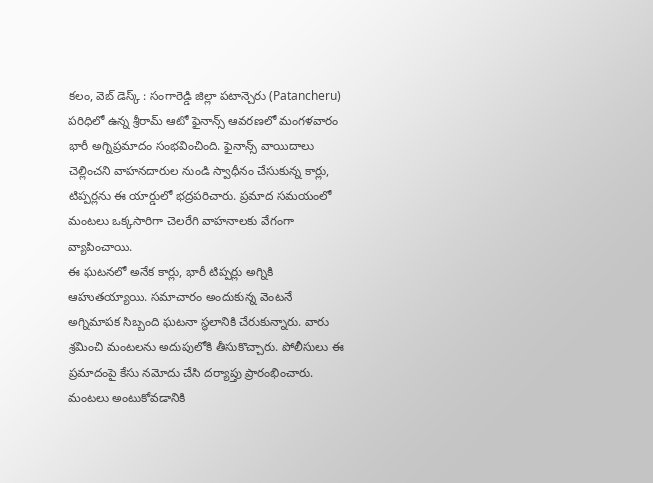కలం, వెబ్ డెస్క్ : సంగారెడ్డి జిల్లా పటాన్చెరు (Patancheru) పరిధిలో ఉన్న శ్రీరామ్ ఆటో ఫైనాన్స్ ఆవరణలో మంగళవారం భారీ అగ్నిప్రమాదం సంభవించింది. ఫైనాన్స్ వాయిదాలు చెల్లించని వాహనదారుల నుండి స్వాధీనం చేసుకున్న కార్లు, టిప్పర్లను ఈ యార్డులో భద్రపరిచారు. ప్రమాద సమయంలో మంటలు ఒక్కసారిగా చెలరేగి వాహనాలకు వేగంగా వ్యాపించాయి.
ఈ ఘటనలో అనేక కార్లు, భారీ టిప్పర్లు అగ్నికి ఆహుతయ్యాయి. సమాచారం అందుకున్న వెంటనే అగ్నిమాపక సిబ్బంది ఘటనా స్థలానికి చేరుకున్నారు. వారు శ్రమించి మంటలను అదుపులోకి తీసుకొచ్చారు. పోలీసులు ఈ ప్రమాదంపై కేసు నమోదు చేసి దర్యాప్తు ప్రారంభించారు. మంటలు అంటుకోవడానికి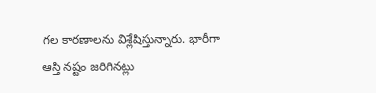గల కారణాలను విశ్లేషిస్తున్నారు. భారీగా ఆస్తి నష్టం జరిగినట్లు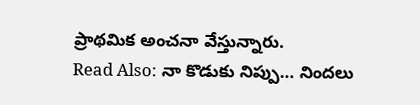ప్రాథమిక అంచనా వేస్తున్నారు.
Read Also: నా కొడుకు నిప్పు… నిందలు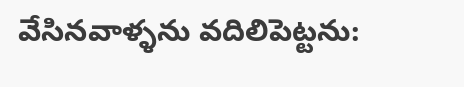వేసినవాళ్ళను వదిలిపెట్టను: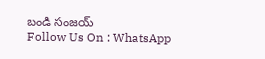బండి సంజయ్
Follow Us On : WhatsApp